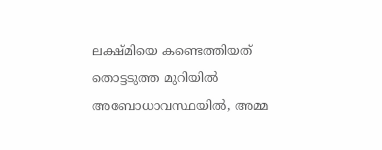ലക്ഷ്മിയെ കണ്ടെത്തിയത് തൊട്ടടുത്ത മുറിയിൽ അബോധാവസ്ഥയിൽ, അമ്മ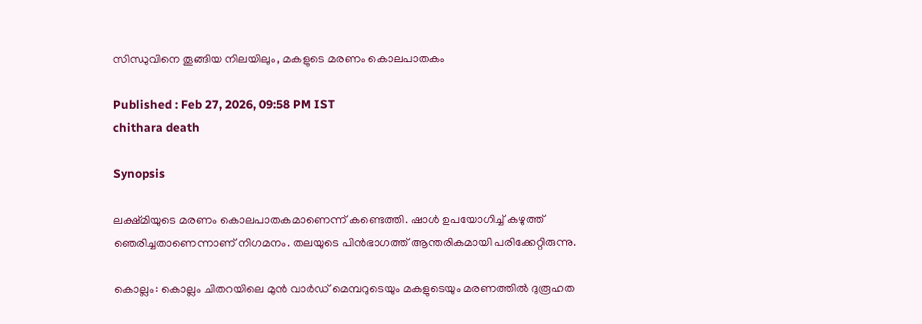സിന്ധുവിനെ തൂങ്ങിയ നിലയിലും, മകളുടെ മരണം കൊലപാതകം

Published : Feb 27, 2026, 09:58 PM IST
chithara death

Synopsis

ലക്ഷ്മിയുടെ മരണം കൊലപാതകമാണെന്ന് കണ്ടെത്തി. ഷാൾ ഉപയോഗിച്ച് കഴുത്ത് ഞെരിച്ചതാണെന്നാണ് നിഗമനം. തലയുടെ പിൻഭാഗത്ത് ആന്തരികമായി പരിക്കേറ്റിരുന്നു.

കൊല്ലം: കൊല്ലം ചിതറയിലെ മുൻ വാർഡ് മെമ്പറുടെയും മകളുടെയും മരണത്തിൽ ദുരൂഹത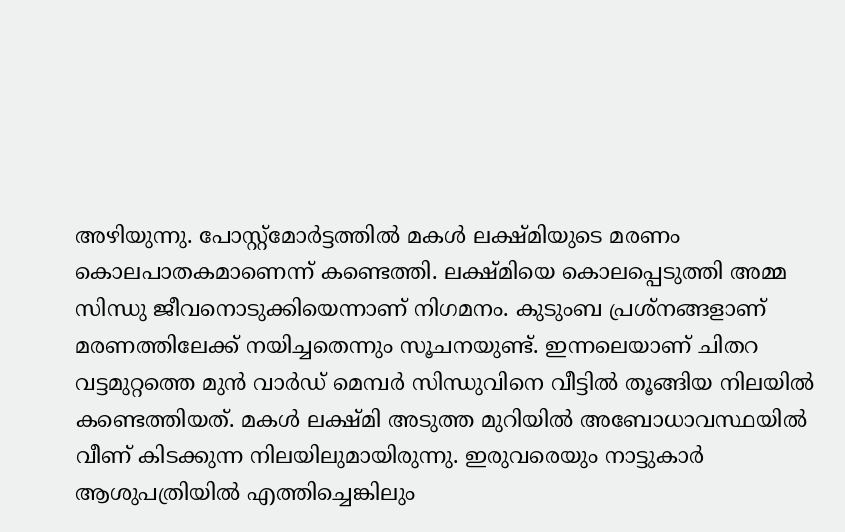അഴിയുന്നു. പോസ്റ്റ്മോർട്ടത്തിൽ മകൾ ലക്ഷ്മിയുടെ മരണം കൊലപാതകമാണെന്ന് കണ്ടെത്തി. ലക്ഷ്മിയെ കൊലപ്പെടുത്തി അമ്മ സിന്ധു ജീവനൊടുക്കിയെന്നാണ് നിഗമനം. കുടുംബ പ്രശ്നങ്ങളാണ് മരണത്തിലേക്ക് നയിച്ചതെന്നും സൂചനയുണ്ട്. ഇന്നലെയാണ് ചിതറ വട്ടമുറ്റത്തെ മുൻ വാർഡ് മെമ്പർ സിന്ധുവിനെ വീട്ടിൽ തൂങ്ങിയ നിലയിൽ കണ്ടെത്തിയത്. മകൾ ലക്ഷ്മി അടുത്ത മുറിയിൽ അബോധാവസ്ഥയിൽ വീണ് കിടക്കുന്ന നിലയിലുമായിരുന്നു. ഇരുവരെയും നാട്ടുകാർ ആശുപത്രിയിൽ എത്തിച്ചെങ്കിലും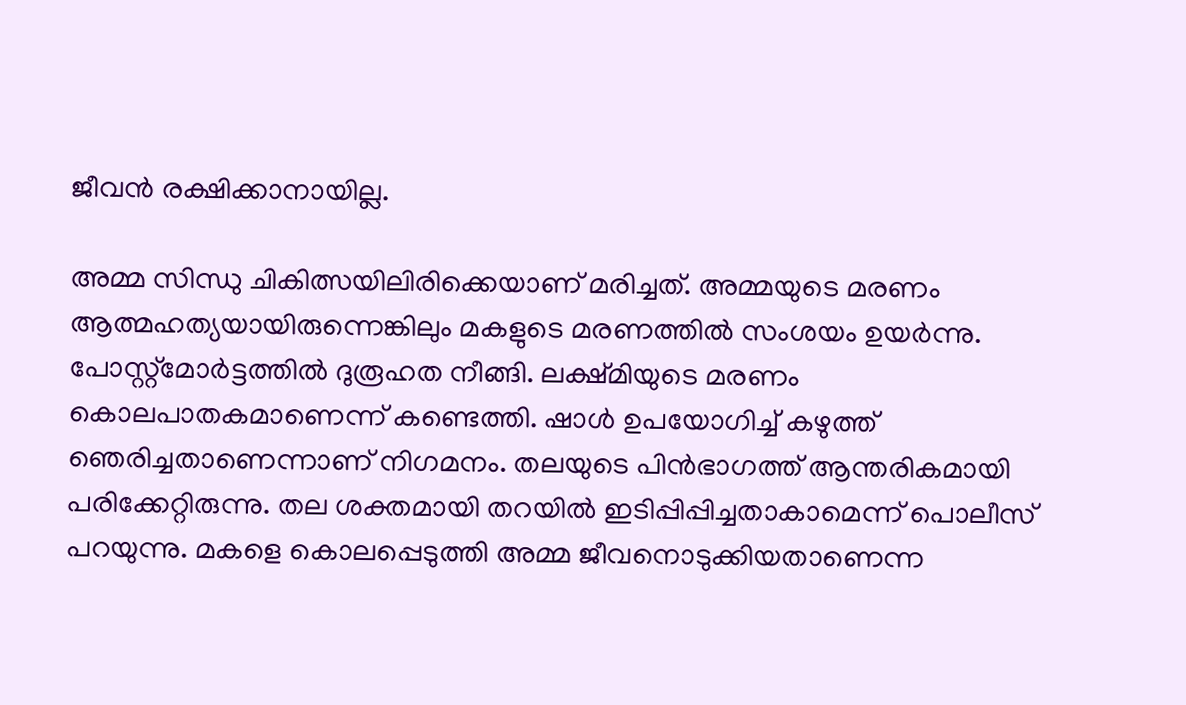ജീവൻ രക്ഷിക്കാനായില്ല.

അമ്മ സിന്ധു ചികിത്സയിലിരിക്കെയാണ് മരിച്ചത്. അമ്മയുടെ മരണം ആത്മഹത്യയായിരുന്നെങ്കിലും മകളുടെ മരണത്തിൽ സംശയം ഉയർന്നു. പോസ്റ്റ്മോർട്ടത്തിൽ ദുരൂഹത നീങ്ങി. ലക്ഷ്മിയുടെ മരണം കൊലപാതകമാണെന്ന് കണ്ടെത്തി. ഷാൾ ഉപയോഗിച്ച് കഴുത്ത് ഞെരിച്ചതാണെന്നാണ് നിഗമനം. തലയുടെ പിൻഭാഗത്ത് ആന്തരികമായി പരിക്കേറ്റിരുന്നു. തല ശക്തമായി തറയിൽ ഇടിപ്പിപ്പിച്ചതാകാമെന്ന് പൊലീസ് പറയുന്നു. മകളെ കൊലപ്പെടുത്തി അമ്മ ജീവനൊടുക്കിയതാണെന്ന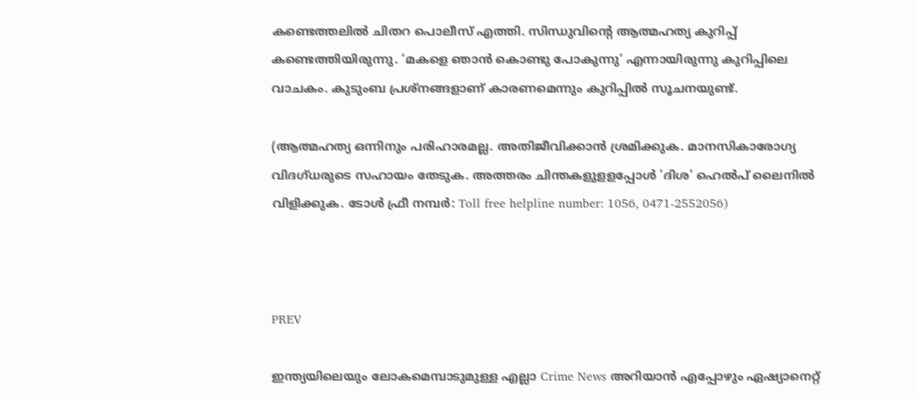കണ്ടെത്തലിൽ ചിതറ പൊലീസ് എത്തി. സിന്ധുവിൻ്റെ ആത്മഹത്യ കുറിപ്പ് കണ്ടെത്തിയിരുന്നു. ‘മകളെ ഞാൻ കൊണ്ടു പോകുന്നു’ എന്നായിരുന്നു കുറിപ്പിലെ വാചകം. കുടുംബ പ്രശ്നങ്ങളാണ് കാരണമെന്നും കുറിപ്പിൽ സൂചനയുണ്ട്.

(ആത്മഹത്യ ഒന്നിനും പരിഹാരമല്ല. അതിജീവിക്കാൻ ശ്രമിക്കുക. മാനസികാരോഗ്യ വിദഗ്ധരുടെ സഹായം തേടുക. അത്തരം ചിന്തകളുളളപ്പോൾ 'ദിശ' ഹെൽപ് ലൈനിൽ വിളിക്കുക. ടോൾ ഫ്രീ നമ്പർ: Toll free helpline number: 1056, 0471-2552056)



PREV

ഇന്ത്യയിലെയും ലോകമെമ്പാടുമുള്ള എല്ലാ Crime News അറിയാൻ എപ്പോഴും ഏഷ്യാനെറ്റ്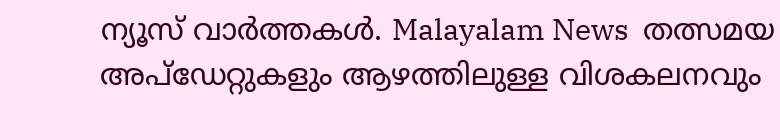ന്യൂസ് വാർത്തകൾ. Malayalam News  തത്സമയ അപ്‌ഡേറ്റുകളും ആഴത്തിലുള്ള വിശകലനവും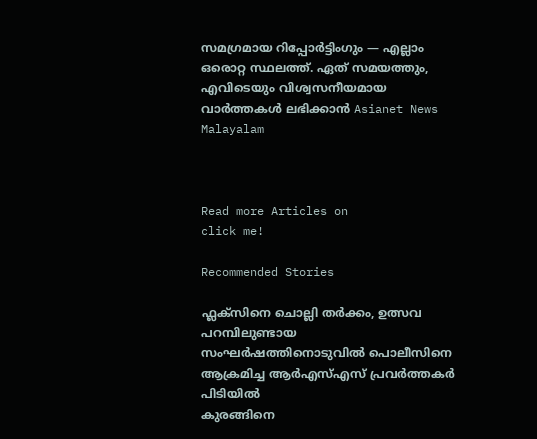സമഗ്രമായ റിപ്പോർട്ടിംഗും — എല്ലാം ഒരൊറ്റ സ്ഥലത്ത്. ഏത് സമയത്തും, എവിടെയും വിശ്വസനീയമായ വാർത്തകൾ ലഭിക്കാൻ Asianet News Malayalam



Read more Articles on
click me!

Recommended Stories

ഫ്ലക്സിനെ ചൊല്ലി തർക്കം, ഉത്സവ പറമ്പിലുണ്ടായ സംഘര്‍ഷത്തിനൊടുവില്‍ പൊലീസിനെ ആക്രമിച്ച ആർഎസ്എസ് പ്രവർത്തകർ പിടിയില്‍
കുരങ്ങിനെ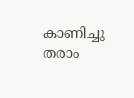കാണിച്ചു തരാം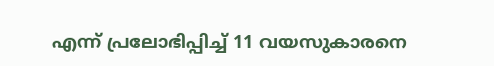എന്ന് പ്രലോഭിപ്പിച്ച് 11 വയസുകാരനെ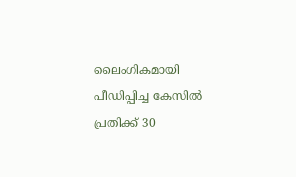ലൈംഗികമായി പീഡിപ്പിച്ച കേസിൽ പ്രതിക്ക് 30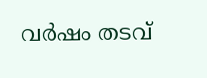വർഷം തടവ്